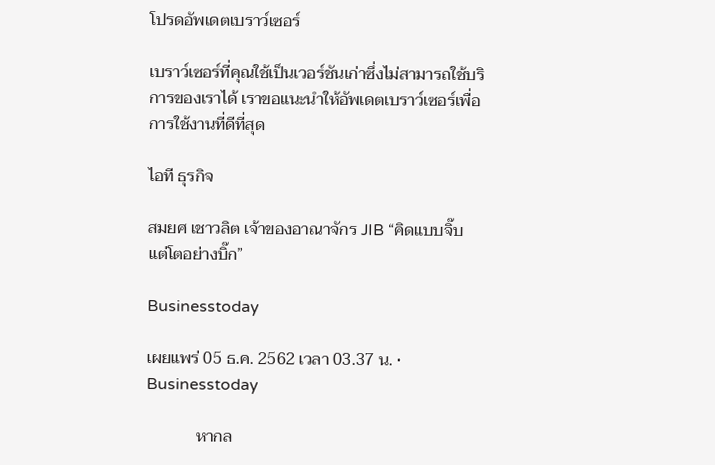โปรดอัพเดตเบราว์เซอร์

เบราว์เซอร์ที่คุณใช้เป็นเวอร์ชันเก่าซึ่งไม่สามารถใช้บริการของเราได้ เราขอแนะนำให้อัพเดตเบราว์เซอร์เพื่อการใช้งานที่ดีที่สุด

ไอที ธุรกิจ

สมยศ เชาวลิต เจ้าของอาณาจักร JIB “คิดแบบจิ๊บ แต่โตอย่างบิ๊ก”

Businesstoday

เผยแพร่ 05 ธ.ค. 2562 เวลา 03.37 น. • Businesstoday

            หากล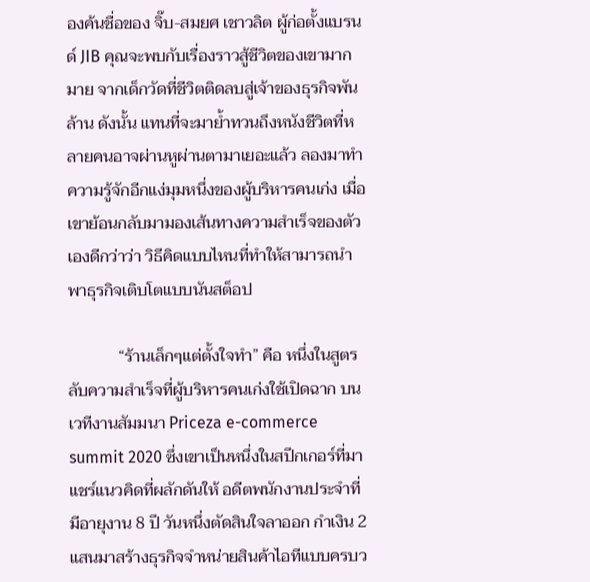องค้นชื่อของ จิ๊บ-สมยศ เชาวลิต ผู้ก่อตั้งแบรนด์ JIB คุณจะพบกับเรื่องราวสู้ชีวิตของเขามากมาย จากเด็กวัดที่ชีวิตติดลบสู่เจ้าของธุรกิจพันล้าน ดังนั้น แทนที่จะมาย้ำทวนถึงหนังชีวิตที่หลายคนอาจผ่านหูผ่านตามาเยอะแล้ว ลองมาทำความรู้จักอีกแง่มุมหนึ่งของผู้บริหารคนเก่ง เมื่อเขาย้อนกลับมามองเส้นทางความสำเร็จของตัวเองดีกว่าว่า วิธีคิดแบบไหนที่ทำให้สามารถนำพาธุรกิจเติบโตแบบนันสต็อป

            “ร้านเล็กๆแต่ตั้งใจทำ” คือ หนึ่งในสูตรลับความสำเร็จที่ผู้บริหารคนเก่งใช้เปิดฉาก บนเวทีงานสัมมนา Priceza e-commerce summit 2020 ซึ่งเขาเป็นหนึ่งในสปีกเกอร์ที่มาแชร์แนวคิดที่ผลักดันให้ อดีตพนักงานประจำที่มีอายุงาน 8 ปี วันหนึ่งตัดสินใจลาออก กำเงิน 2 แสนมาสร้างธุรกิจจำหน่ายสินค้าไอทีแบบครบว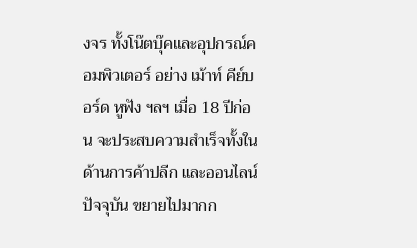งจร ทั้งโน๊ตบุ๊คและอุปกรณ์คอมพิวเตอร์ อย่าง เม้าท์ คีย์บอร์ด หูฟัง ฯลฯ เมื่อ 18 ปีก่อน จะประสบความสำเร็จทั้งในด้านการค้าปลีก และออนไลน์ ปัจจุบัน ขยายไปมากก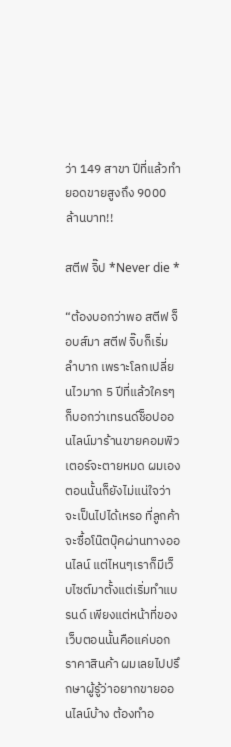ว่า 149 สาขา ปีที่แล้วทำยอดขายสูงถึง 9000 ล้านบาท!!

สตีฟ จิ๊ป *Never die *

“ต้องบอกว่าพอ สตีฟ จ็อบส์มา สตีฟ จิ๊บก็เริ่มลำบาก เพราะโลกเปลี่ยนไวมาก 5 ปีที่แล้วใครๆก็บอกว่าเทรนด์ช็อปออนไลน์มาร้านขายคอมพิวเตอร์จะตายหมด ผมเองตอนนั้นก็ยังไม่แน่ใจว่า จะเป็นไปได้เหรอ ที่ลูกค้าจะซื้อโน๊ตบุ๊คผ่านทางออนไลน์ แต่ไหนๆเราก็มีเว็บไซต์มาตั้งแต่เริ่มทำแบรนด์ เพียงแต่หน้าที่ของเว็บตอนนั้นคือแค่บอกราคาสินค้า ผมเลยไปปรึกษาผู้รู้ว่าอยากขายออนไลน์บ้าง ต้องทำอ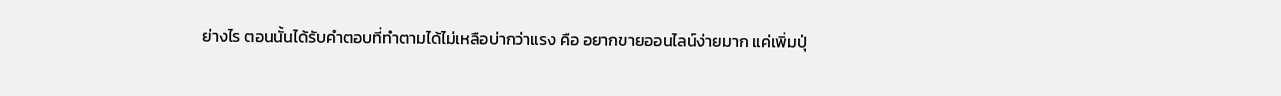ย่างไร ตอนนั้นได้รับคำตอบที่ทำตามได้ไม่เหลือบ่ากว่าแรง คือ อยากขายออนไลน์ง่ายมาก แค่เพิ่มปุ่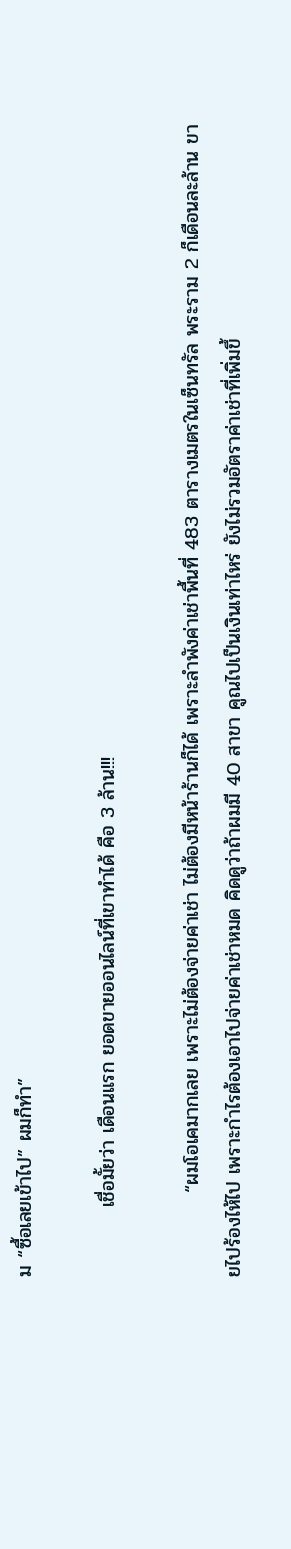ม “ซื้อเลยเข้าไป” ผมก็ทำ”

          เชื่อมั้ยว่า เดือนแรก ยอดขายออนไลน์ที่เขาทำได้ คือ 3 ล้าน!!!

            “ผมโอเคมากเลย เพราะไม่ต้องจ่ายค่าเช่า ไม่ต้องมีหน้าร้านก็ได้ เพราะลำพังค่าเช่าพื้นที่ 483 ตารางเมตรในเซ็นทรัล พระราม 2 ก็เดือนละล้าน ขายไปร้องไห้ไป เพราะกำไรต้องเอาไปจ่ายค่าเช่าหมด คิดดูว่าถ้าผมมี 40 สาขา คูณไปเป็นเงินเท่าไหร่ ยังไม่รวมอัตราค่าเช่าที่เพิ่มขึ้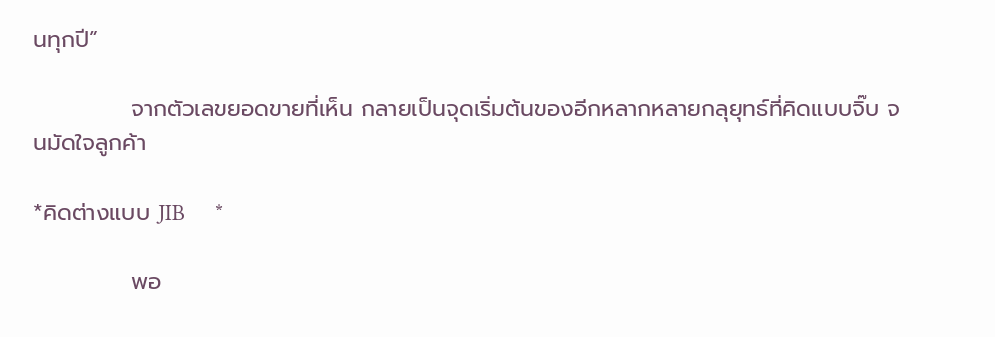นทุกปี”

            จากตัวเลขยอดขายที่เห็น กลายเป็นจุดเริ่มต้นของอีกหลากหลายกลุยุทธ์ที่คิดแบบจิ๊บ จนมัดใจลูกค้า

*คิดต่างแบบ JIB     *

            พอ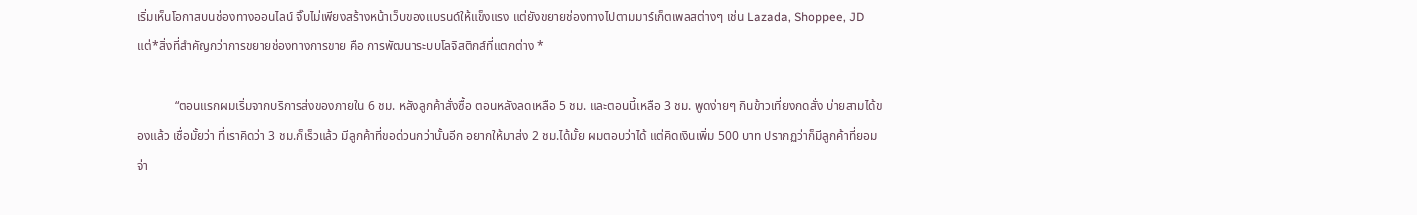เริ่มเห็นโอกาสบนช่องทางออนไลน์ จิ๊บไม่เพียงสร้างหน้าเว็บของแบรนด์ให้แข็งแรง แต่ยังขยายช่องทางไปตามมาร์เก็ตเพลสต่างๆ เช่น Lazada, Shoppee, JD แต่*สิ่งที่สำคัญกว่าการขยายช่องทางการขาย คือ การพัฒนาระบบโลจิสติกส์ที่แตกต่าง *

            “ตอนแรกผมเริ่มจากบริการส่งของภายใน 6 ชม. หลังลูกค้าสั่งซื้อ ตอนหลังลดเหลือ 5 ชม. และตอนนี้เหลือ 3 ชม. พูดง่ายๆ กินข้าวเที่ยงกดสั่ง บ่ายสามได้ของแล้ว เชื่อมั้ยว่า ที่เราคิดว่า 3 ชม.ก็เร็วแล้ว มีลูกค้าที่ขอด่วนกว่านั้นอีก อยากให้มาส่ง 2 ชม.ได้มั้ย ผมตอบว่าได้ แต่คิดเงินเพิ่ม 500 บาท ปรากฏว่าก็มีลูกค้าที่ยอมจ่า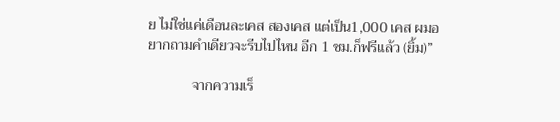ย ไม่ใช่แค่เดือนละเคส สองเคส แต่เป็น1,000 เคส ผมอยากถามคำเดียวจะรีบไปไหน อีก 1 ชม.ก็ฟรีแล้ว (ยิ้ม)”

            จากความเร็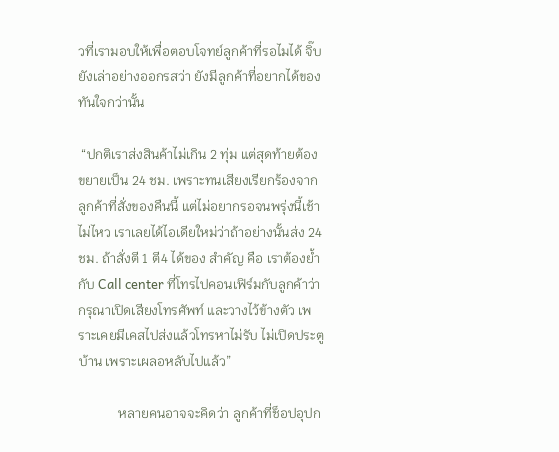วที่เรามอบให้เพื่อตอบโจทย์ลูกค้าที่รอไมได้ จิ๊บยังเล่าอย่างออกรสว่า ยังมีลูกค้าที่อยากได้ของทันใจกว่านั้น

 “ปกติเราส่งสินค้าไม่เกิน 2 ทุ่ม แต่สุดท้ายต้องขยายเป็น 24 ชม. เพราะทนเสียงเรียกร้องจากลูกค้าที่สั่งของคืนนี้ แต่ไม่อยากรอจนพรุ่งนี้เช้าไม่ไหว เราเลยได้ไอเดียใหม่ว่าถ้าอย่างนั้นส่ง 24 ชม. ถ้าสั่งตี 1 ตี4 ได้ของ สำคัญ คือ เราต้องย้ำกับ Call center ที่โทรไปคอนเฟิร์มกับลูกค้าว่ากรุณาเปิดเสียงโทรศัพท์ และวางไว้ข้างตัว เพราะเคยมีเคสไปส่งแล้วโทรหาไม่รับ ไม่เปิดประตูบ้าน เพราะเผลอหลับไปแล้ว”

            หลายคนอาจจะคิดว่า ลูกค้าที่ช็อปอุปก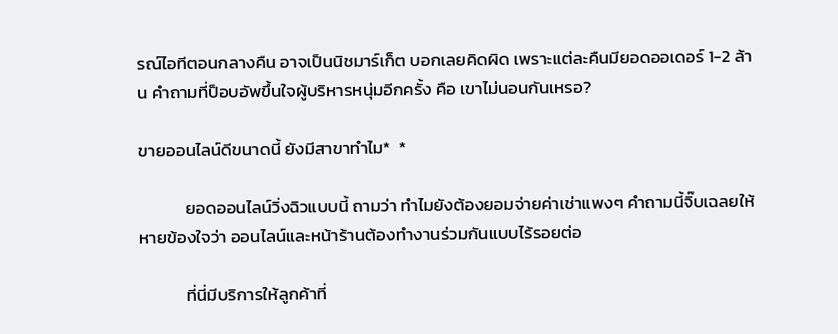รณ์ไอทีตอนกลางคืน อาจเป็นนิชมาร์เก็ต บอกเลยคิดผิด เพราะแต่ละคืนมียอดออเดอร์ 1-2 ล้าน คำถามที่ป็อบอัพขึ้นใจผู้บริหารหนุ่มอีกครั้ง คือ เขาไม่นอนกันเหรอ?

ขายออนไลน์ดีขนาดนี้ ยังมีสาขาทำไม*  *

            ยอดออนไลน์วิ่งฉิวแบบนี้ ถามว่า ทำไมยังต้องยอมจ่ายค่าเช่าแพงๆ คำถามนี้จิ๊บเฉลยให้หายข้องใจว่า ออนไลน์และหน้าร้านต้องทำงานร่วมกันแบบไร้รอยต่อ

            ที่นี่มีบริการให้ลูกค้าที่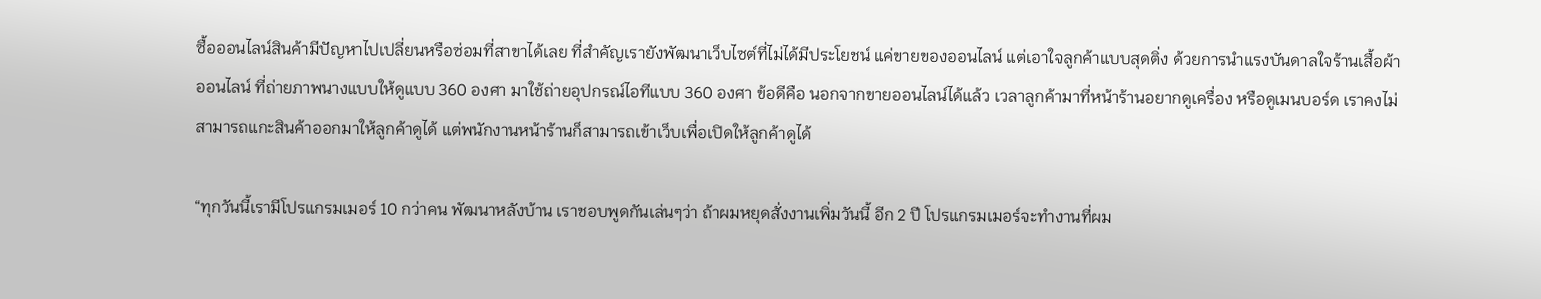ซื้อออนไลน์สินค้ามีปัญหาไปเปลี่ยนหรือซ่อมที่สาขาได้เลย ที่สำคัญเรายังพัฒนาเว็บไซต์ที่ไม่ได้มีประโยชน์ แค่ขายของออนไลน์ แต่เอาใจลูกค้าแบบสุดติ่ง ด้วยการนำแรงบันดาลใจร้านเสื้อผ้าออนไลน์ ที่ถ่ายภาพนางแบบให้ดูแบบ 360 องศา มาใช้ถ่ายอุปกรณ์ไอทีแบบ 360 องศา ข้อดีคือ นอกจากขายออนไลน์ได้แล้ว เวลาลูกค้ามาที่หน้าร้านอยากดูเครื่อง หรือดูเมนบอร์ด เราคงไม่สามารถแกะสินค้าออกมาให้ลูกค้าดูได้ แต่พนักงานหน้าร้านก็สามารถเข้าเว็บเพื่อเปิดให้ลูกค้าดูได้

“ทุกวันนี้เรามีโปรแกรมเมอร์ 10 กว่าคน พัฒนาหลังบ้าน เราชอบพูดกันเล่นๆว่า ถ้าผมหยุดสั่งงานเพิ่มวันนี้ อีก 2 ปี โปรแกรมเมอร์จะทำงานที่ผม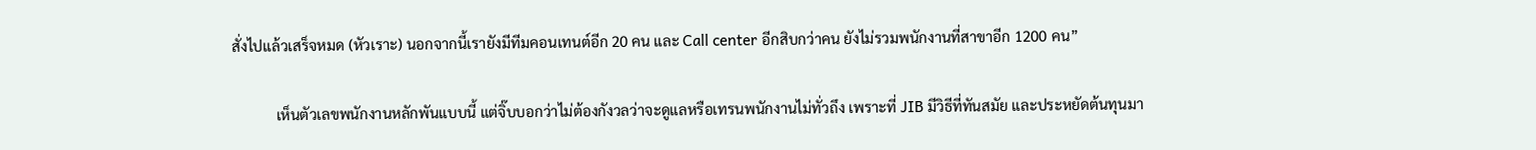สั่งไปแล้วเสร็จหมด (หัวเราะ) นอกจากนี้เรายังมีทีมคอนเทนต์อีก 20 คน และ Call center อีกสิบกว่าคน ยังไม่รวมพนักงานที่สาขาอีก 1200 คน”

            เห็นตัวเลขพนักงานหลักพันแบบนี้ แต่จิ๊บบอกว่าไม่ต้องกังวลว่าจะดูแลหรือเทรนพนักงานไม่ทั่วถึง เพราะที่ JIB มีวิธีที่ทันสมัย และประหยัดต้นทุนมา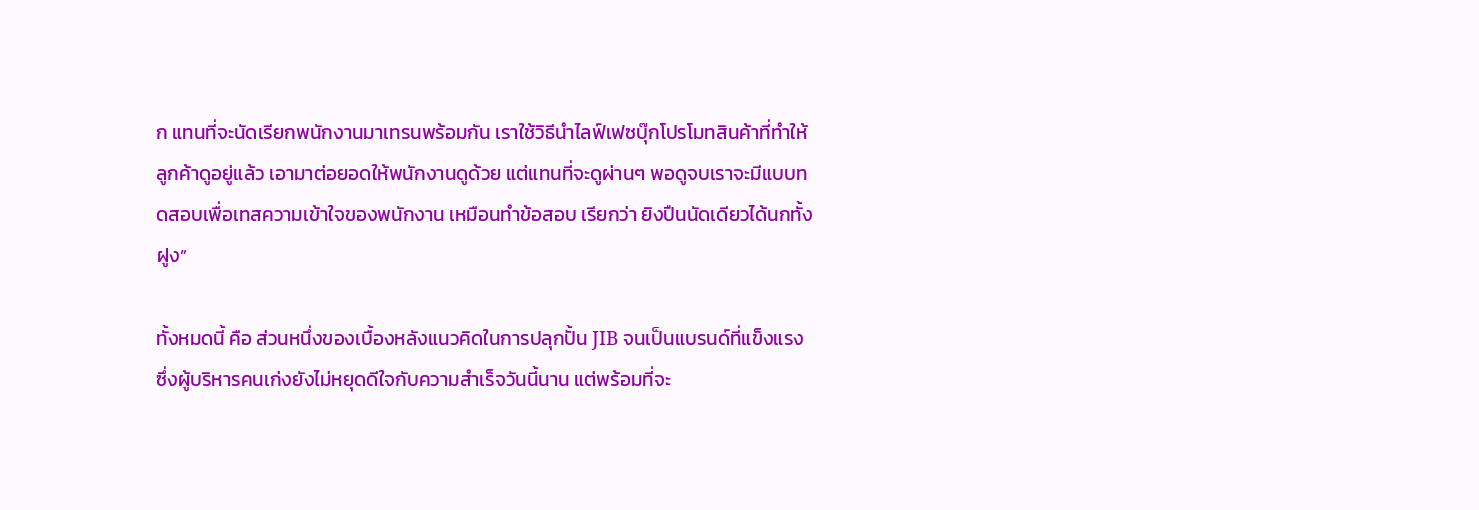ก แทนที่จะนัดเรียกพนักงานมาเทรนพร้อมกัน เราใช้วิธีนำไลฟ์เฟซบุ๊กโปรโมทสินค้าที่ทำให้ลูกค้าดูอยู่แล้ว เอามาต่อยอดให้พนักงานดูด้วย แต่แทนที่จะดูผ่านๆ พอดูจบเราจะมีแบบทดสอบเพื่อเทสความเข้าใจของพนักงาน เหมือนทำข้อสอบ เรียกว่า ยิงปืนนัดเดียวได้นกทั้งฝูง”

ทั้งหมดนี้ คือ ส่วนหนึ่งของเบื้องหลังแนวคิดในการปลุกปั้น JIB จนเป็นแบรนด์ที่แข็งแรง ซึ่งผู้บริหารคนเก่งยังไม่หยุดดีใจกับความสำเร็จวันนี้นาน แต่พร้อมที่จะ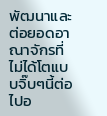พัฒนาและต่อยอดอาณาจักรที่ไม่ได้โตแบบจิ๊บๆนี้ต่อไปอ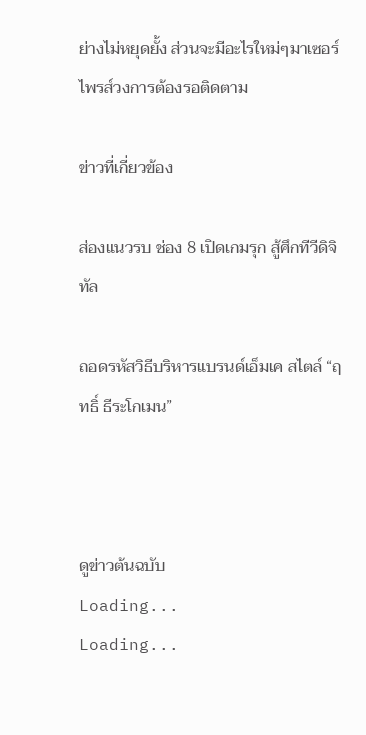ย่างไม่หยุดยั้ง ส่วนจะมีอะไรใหม่ๆมาเซอร์ไพรส์วงการต้องรอติดตาม

ข่าวที่เกี่ยวข้อง

ส่องแนวรบ ช่อง 8 เปิดเกมรุก สู้ศึกทีวีดิจิทัล

ถอดรหัสวิธีบริหารแบรนด์เอ็มเค สไตล์ “ฤทธิ์ ธีระโกเมน”



ดูข่าวต้นฉบับ
Loading...
Loading...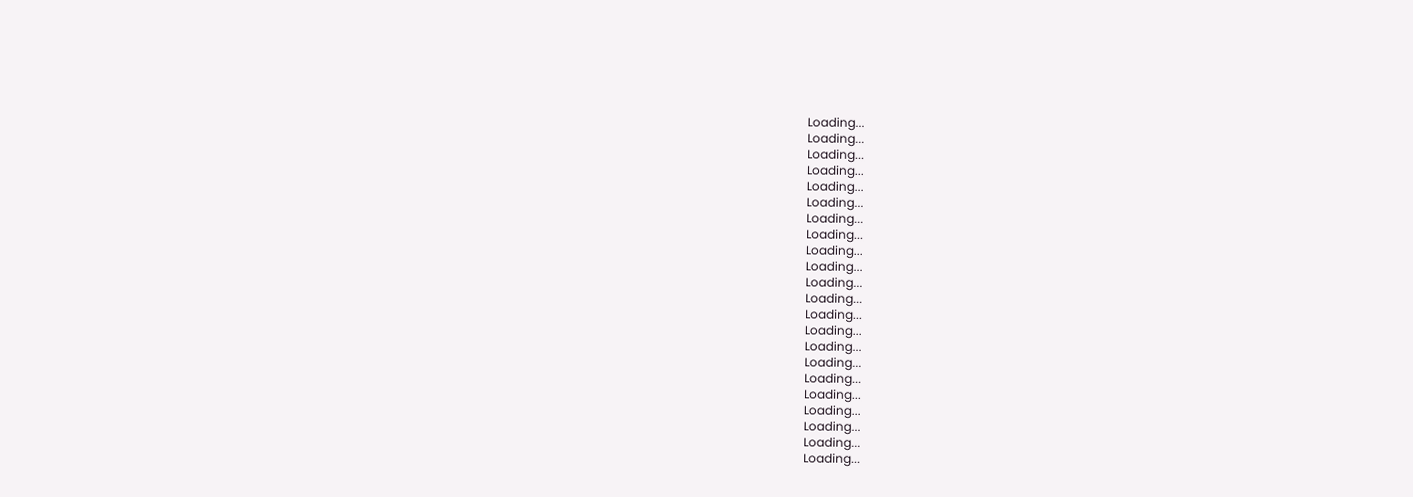Loading...
Loading...
Loading...
Loading...
Loading...
Loading...
Loading...
Loading...
Loading...
Loading...
Loading...
Loading...
Loading...
Loading...
Loading...
Loading...
Loading...
Loading...
Loading...
Loading...
Loading...
Loading...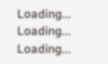Loading...
Loading...
Loading...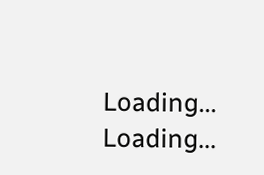Loading...
Loading...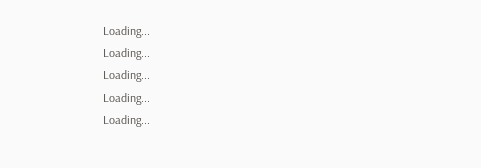Loading...
Loading...
Loading...
Loading...
Loading...